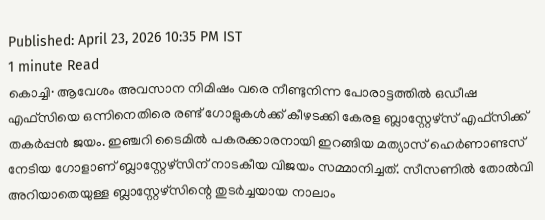Published: April 23, 2026 10:35 PM IST
1 minute Read
കൊച്ചി∙ ആവേശം അവസാന നിമിഷം വരെ നീണ്ടുനിന്ന പോരാട്ടത്തിൽ ഒഡീഷ എഫ്സിയെ ഒന്നിനെതിരെ രണ്ട് ഗോളുകൾക്ക് കീഴടക്കി കേരള ബ്ലാസ്റ്റേഴ്സ് എഫ്സിക്ക് തകർപ്പൻ ജയം. ഇഞ്ചറി ടൈമിൽ പകരക്കാരനായി ഇറങ്ങിയ മത്യാസ് ഹെർണാണ്ടസ് നേടിയ ഗോളാണ് ബ്ലാസ്റ്റേഴ്സിന് നാടകീയ വിജയം സമ്മാനിച്ചത്. സീസണിൽ തോൽവി അറിയാതെയുള്ള ബ്ലാസ്റ്റേഴ്സിന്റെ തുടർച്ചയായ നാലാം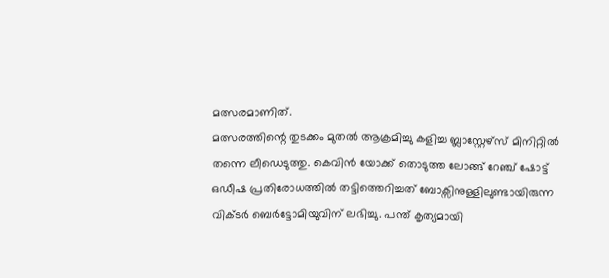മത്സരമാണിത്.
മത്സരത്തിന്റെ തുടക്കം മുതൽ ആക്രമിച്ചു കളിച്ച ബ്ലാസ്റ്റേഴ്സ് മിനിറ്റിൽ തന്നെ ലീഡെടുത്തു. കെവിൻ യോക്ക് തൊടുത്ത ലോങ്ങ് റേഞ്ച് ഷോട്ട് ഒഡീഷ പ്രതിരോധത്തിൽ തട്ടിത്തെറിച്ചത് ബോക്സിനുള്ളിലുണ്ടായിരുന്ന വിക്ടർ ബെർട്ടോമിയുവിന് ലഭിച്ചു. പന്ത് കൃത്യമായി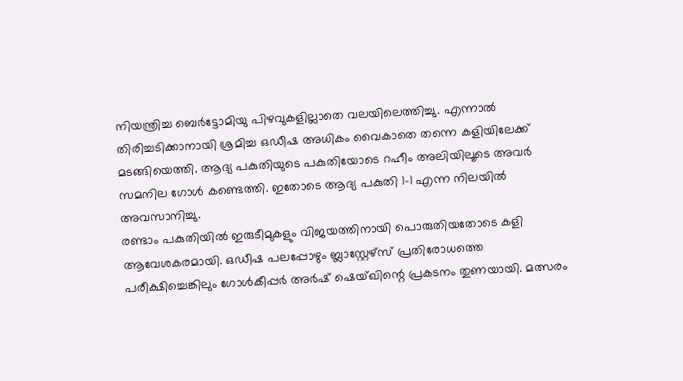നിയന്ത്രിച്ച ബെർട്ടോമിയു പിഴവുകളില്ലാതെ വലയിലെത്തിച്ചു. എന്നാൽ തിരിച്ചടിക്കാനായി ശ്രമിച്ച ഒഡീഷ അധികം വൈകാതെ തന്നെ കളിയിലേക്ക് മടങ്ങിയെത്തി. ആദ്യ പകുതിയുടെ പകുതിയോടെ റഹീം അലിയിലൂടെ അവർ സമനില ഗോൾ കണ്ടെത്തി. ഇതോടെ ആദ്യ പകുതി 1-1 എന്ന നിലയിൽ അവസാനിച്ചു.
രണ്ടാം പകുതിയിൽ ഇരുടീമുകളും വിജയത്തിനായി പൊരുതിയതോടെ കളി ആവേശകരമായി. ഒഡീഷ പലപ്പോഴും ബ്ലാസ്റ്റേഴ്സ് പ്രതിരോധത്തെ പരീക്ഷിച്ചെങ്കിലും ഗോൾകീപ്പർ അർഷ് ഷെയ്ഖിന്റെ പ്രകടനം തുണയായി. മത്സരം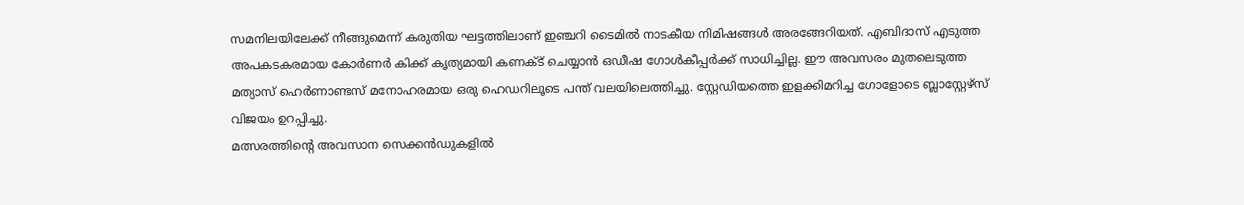സമനിലയിലേക്ക് നീങ്ങുമെന്ന് കരുതിയ ഘട്ടത്തിലാണ് ഇഞ്ചറി ടൈമിൽ നാടകീയ നിമിഷങ്ങൾ അരങ്ങേറിയത്. എബിദാസ് എടുത്ത അപകടകരമായ കോർണർ കിക്ക് കൃത്യമായി കണക്ട് ചെയ്യാൻ ഒഡീഷ ഗോൾകീപ്പർക്ക് സാധിച്ചില്ല. ഈ അവസരം മുതലെടുത്ത മത്യാസ് ഹെർണാണ്ടസ് മനോഹരമായ ഒരു ഹെഡറിലൂടെ പന്ത് വലയിലെത്തിച്ചു. സ്റ്റേഡിയത്തെ ഇളക്കിമറിച്ച ഗോളോടെ ബ്ലാസ്റ്റേഴ്സ് വിജയം ഉറപ്പിച്ചു.
മത്സരത്തിന്റെ അവസാന സെക്കൻഡുകളിൽ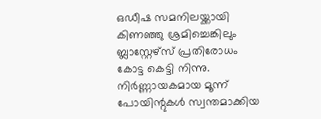ഒഡീഷ സമനിലയ്ക്കായി കിണഞ്ഞു ശ്രമിച്ചെങ്കിലും ബ്ലാസ്റ്റേഴ്സ് പ്രതിരോധം കോട്ട കെട്ടി നിന്നു. നിർണ്ണായകമായ മൂന്ന് പോയിന്റുകൾ സ്വന്തമാക്കിയ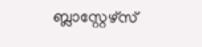ബ്ലാസ്റ്റേഴ്സ്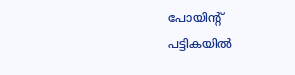പോയിന്റ് പട്ടികയിൽ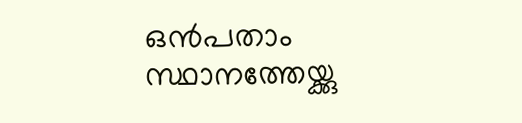ഒൻപതാം സ്ഥാനത്തേയ്ക്കു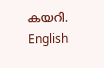കയറി.
English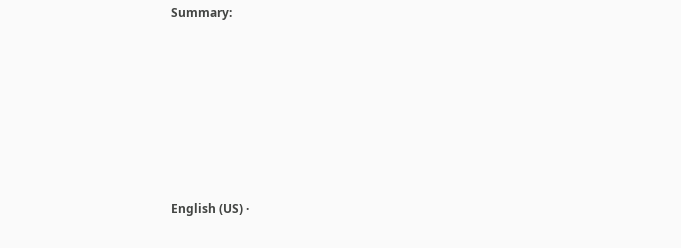Summary:







English (US) ·